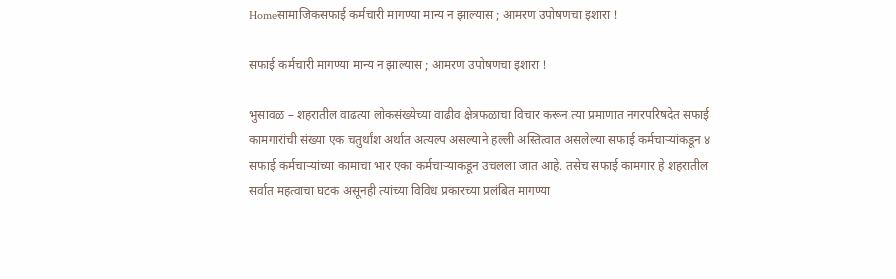Homeसामाजिकसफाई कर्मचारी मागण्या मान्य न झाल्यास ; आमरण उपोषणचा इशारा !

सफाई कर्मचारी मागण्या मान्य न झाल्यास ; आमरण उपोषणचा इशारा !

भुसावळ – शहरातील वाढत्या लोकसंख्येच्या वाढीव क्षेत्रफळाचा विचार करून त्या प्रमाणात नगरपरिषदेत सफाई कामगारांची संख्या एक चतुर्थांश अर्थात अत्यल्प असल्याने हल्ली अस्तित्वात असलेल्या सफाई कर्मचाऱ्यांकडून ४ सफाई कर्मचाऱ्यांच्या कामाचा भार एका कर्मचाऱ्याकडून उचलला जात आहे. तसेच सफाई कामगार हे शहरातील सर्वात महत्वाचा घटक असूनही त्यांच्या विविध प्रकारच्या प्रलंबित मागण्या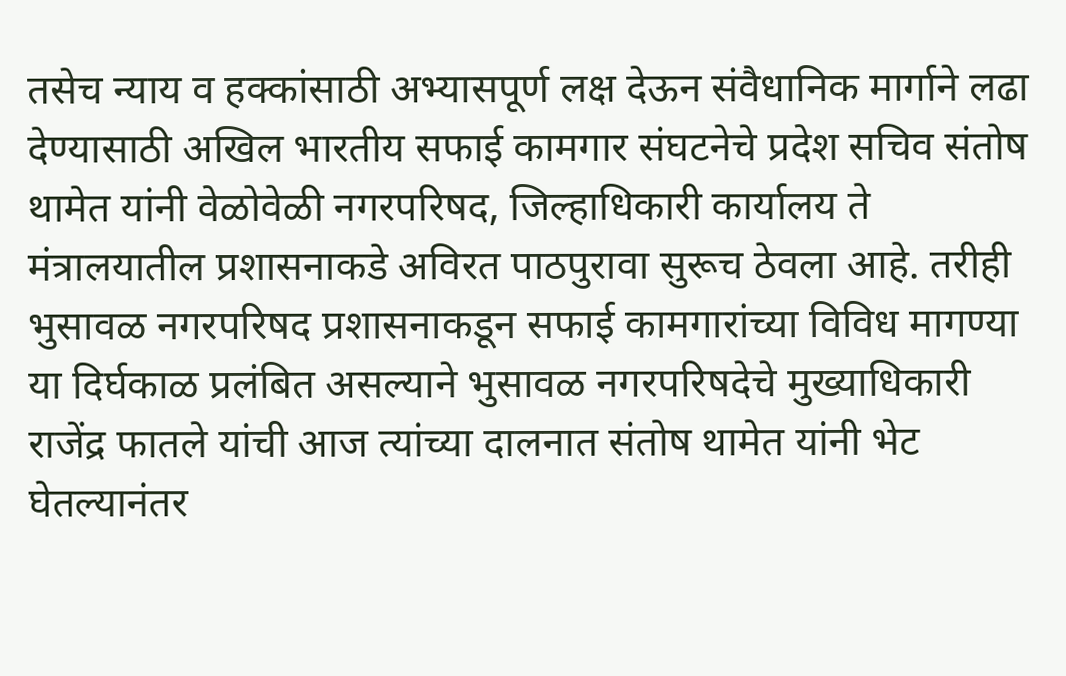तसेच न्याय व हक्कांसाठी अभ्यासपूर्ण लक्ष देऊन संवैधानिक मार्गाने लढा देण्यासाठी अखिल भारतीय सफाई कामगार संघटनेचे प्रदेश सचिव संतोष थामेत यांनी वेळोवेळी नगरपरिषद, जिल्हाधिकारी कार्यालय ते मंत्रालयातील प्रशासनाकडे अविरत पाठपुरावा सुरूच ठेवला आहे. तरीही भुसावळ नगरपरिषद प्रशासनाकडून सफाई कामगारांच्या विविध मागण्या या दिर्घकाळ प्रलंबित असल्याने भुसावळ नगरपरिषदेचे मुख्याधिकारी राजेंद्र फातले यांची आज त्यांच्या दालनात संतोष थामेत यांनी भेट घेतल्यानंतर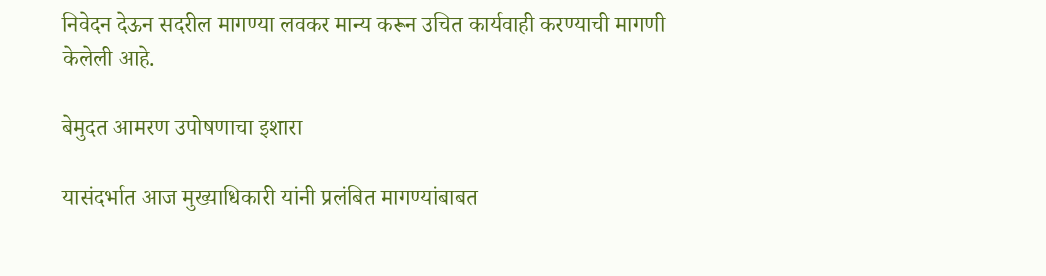निवेदन देऊन सदरील मागण्या लवकर मान्य करून उचित कार्यवाही करण्याची मागणी केलेली आहे.

बेमुदत आमरण उपोषणाचा इशारा

यासंदर्भात आज मुख्याधिकारी यांनी प्रलंबित मागण्यांबाबत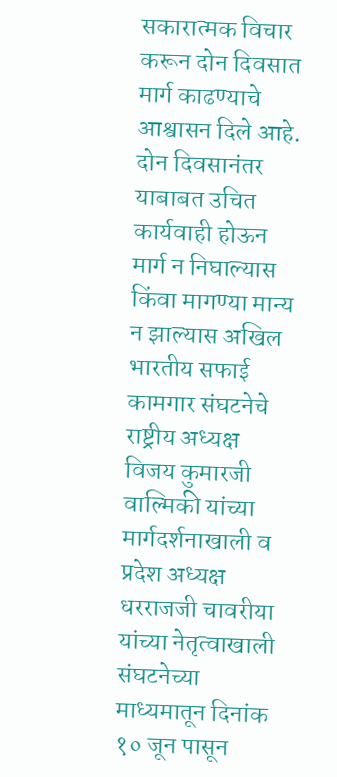सकारात्मक विचार करून दोन दिवसात मार्ग काढण्याचे आश्वासन दिले आहे. दोन दिवसानंतर याबाबत उचित कार्यवाही होऊन मार्ग न निघाल्यास किंवा मागण्या मान्य न झाल्यास अखिल भारतीय सफाई कामगार संघटनेचे राष्ट्रीय अध्यक्ष विजय कुमारजी वाल्मिकी यांच्या मार्गदर्शनाखाली व प्रदेश अध्यक्ष धरराजजी चावरीया यांच्या नेतृत्वाखाली संघटनेच्या माध्यमातून दिनांक १० जून पासून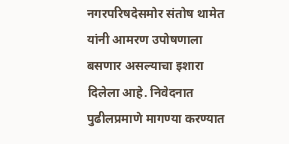नगरपरिषदेसमोर संतोष थामेत यांनी आमरण उपोषणाला बसणार असल्याचा इशारा दिलेला आहे. निवेदनात पुढीलप्रमाणे मागण्या करण्यात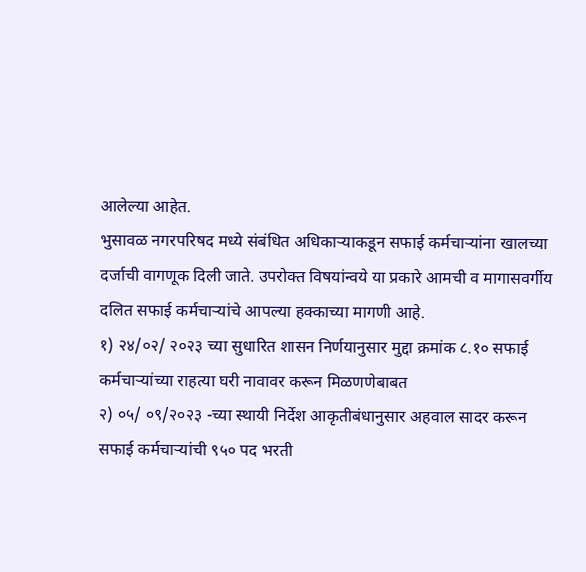आलेल्या आहेत.
भुसावळ नगरपरिषद मध्ये संबंधित अधिकाऱ्याकडून सफाई कर्मचाऱ्यांना खालच्या दर्जाची वागणूक दिली जाते. उपरोक्त विषयांन्वये या प्रकारे आमची व मागासवर्गीय दलित सफाई कर्मचाऱ्यांचे आपल्या हक्काच्या मागणी आहे.
१) २४/०२/ २०२३ च्या सुधारित शासन निर्णयानुसार मुद्दा क्रमांक ८.१० सफाई कर्मचाऱ्यांच्या राहत्या घरी नावावर करून मिळणणेबाबत
२) ०५/ ०९/२०२३ -च्या स्थायी निर्देश आकृतीबंधानुसार अहवाल सादर करून सफाई कर्मचाऱ्यांची ९५० पद भरती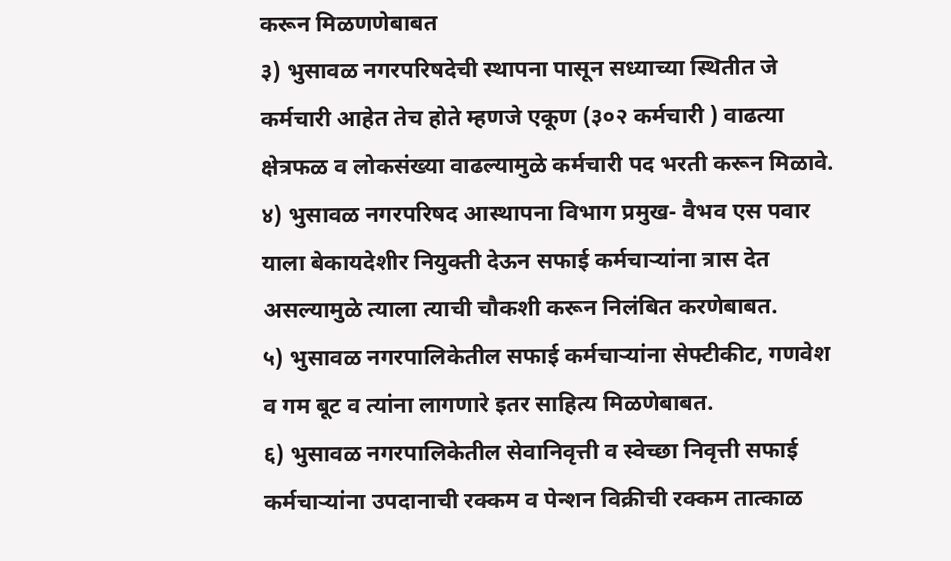करून मिळणणेबाबत
३) भुसावळ नगरपरिषदेची स्थापना पासून सध्याच्या स्थितीत जे कर्मचारी आहेत तेच होते म्हणजे एकूण (३०२ कर्मचारी ) वाढत्या क्षेत्रफळ व लोकसंख्या वाढल्यामुळे कर्मचारी पद भरती करून मिळावे.
४) भुसावळ नगरपरिषद आस्थापना विभाग प्रमुख- वैभव एस पवार याला बेकायदेशीर नियुक्ती देऊन सफाई कर्मचाऱ्यांना त्रास देत असल्यामुळे त्याला त्याची चौकशी करून निलंबित करणेबाबत.
५) भुसावळ नगरपालिकेतील सफाई कर्मचाऱ्यांना सेफ्टीकीट, गणवेश व गम बूट व त्यांना लागणारे इतर साहित्य मिळणेबाबत.
६) भुसावळ नगरपालिकेतील सेवानिवृत्ती व स्वेच्छा निवृत्ती सफाई कर्मचाऱ्यांना उपदानाची रक्कम व पेन्शन विक्रीची रक्कम तात्काळ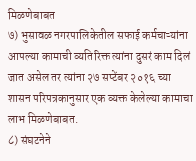मिळणेबाबत
७) भुसावळ नगरपालिकेतील सफाई कर्मचाऱ्यांना आपल्या कामाची व्यतिरिक्त त्यांना दुसरं काम दिलं जात असेल तर त्यांना २७ सप्टेंबर २०१६ च्या शासन परिपत्रकानुसार एक व्यक्त केलेल्या कामाचा लाभ मिळणेबाबत.
८) संघटनेने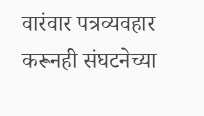वारंवार पत्रव्यवहार करूनही संघटनेच्या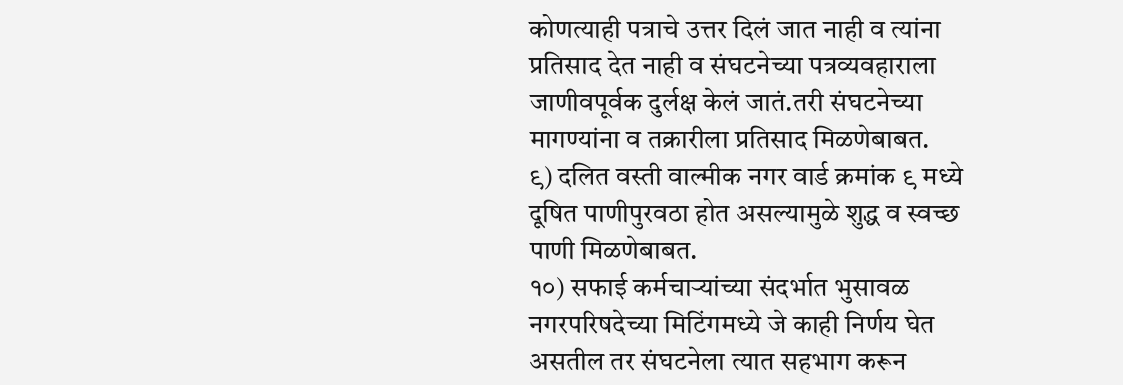कोणत्याही पत्राचे उत्तर दिलं जात नाही व त्यांना प्रतिसाद देत नाही व संघटनेच्या पत्रव्यवहाराला जाणीवपूर्वक दुर्लक्ष केलं जातं.तरी संघटनेच्या मागण्यांना व तक्रारीला प्रतिसाद मिळणेबाबत.
९) दलित वस्ती वाल्मीक नगर वार्ड क्रमांक ९ मध्ये दूषित पाणीपुरवठा होत असल्यामुळे शुद्ध व स्वच्छ पाणी मिळणेबाबत.
१०) सफाई कर्मचाऱ्यांच्या संदर्भात भुसावळ नगरपरिषदेच्या मिटिंगमध्ये जे काही निर्णय घेत असतील तर संघटनेला त्यात सहभाग करून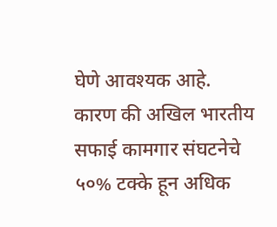घेणे आवश्यक आहे. कारण की अखिल भारतीय सफाई कामगार संघटनेचे ५०% टक्के हून अधिक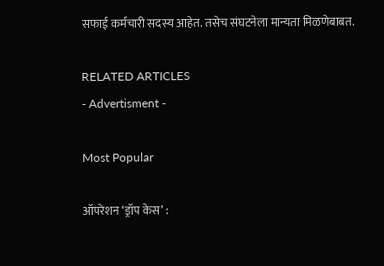सफाई कर्मचारी सदस्य आहेत. तसेच संघटनेला मान्यता मिळणेबाबत.

RELATED ARTICLES
- Advertisment -

Most Popular

ऑपरेशन ‘ड्रॉप केस’ :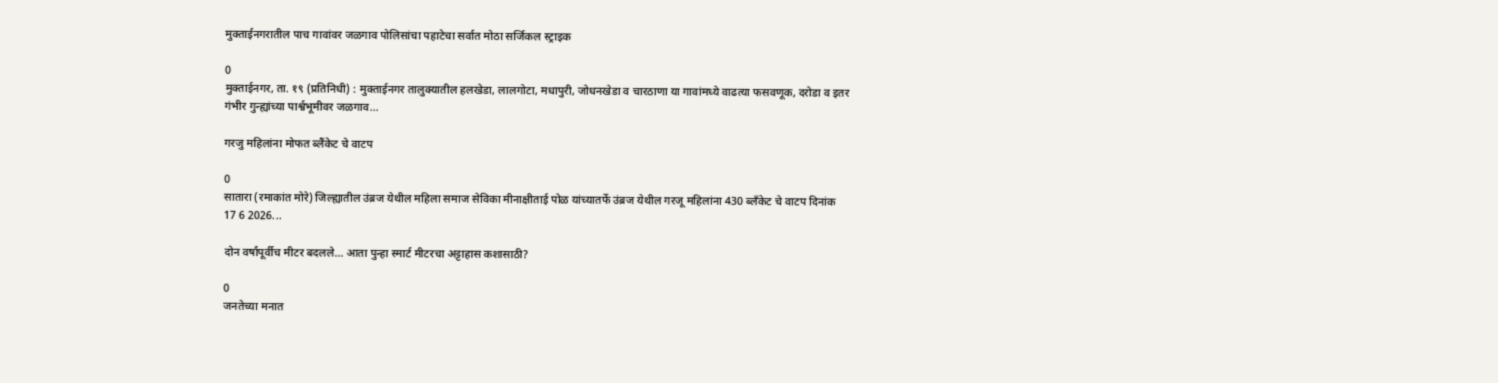मुक्ताईनगरातील पाच गावांवर जळगाव पोलिसांचा पहाटेचा सर्वात मोठा सर्जिकल स्ट्राइक

0
मुक्ताईनगर, ता. १९ (प्रतिनिधी) : मुक्ताईनगर तालुक्यातील हलखेडा, लालगोटा, मधापुरी, जोधनखेडा व चारठाणा या गावांमध्ये वाढत्या फसवणूक, दरोडा व इतर गंभीर गुन्ह्यांच्या पार्श्वभूमीवर जळगाव...

गरजु महिलांना मोफत ब्लैंकेट चे वाटप

0
सातारा (रमाकांत मोरे) जिल्ह्यातील उंब्रज येथील महिला समाज सेविका मीनाक्षीताई पोळ यांच्यातर्फे उंब्रज येथील गरजू महिलांना 430 ब्लॅंकेट चे वाटप दिनांक 17 6 2026...

दोन वर्षांपूर्वीच मीटर बदलले… आता पुन्हा स्मार्ट मीटरचा अट्टाहास कशासाठी?

0
जनतेच्या मनात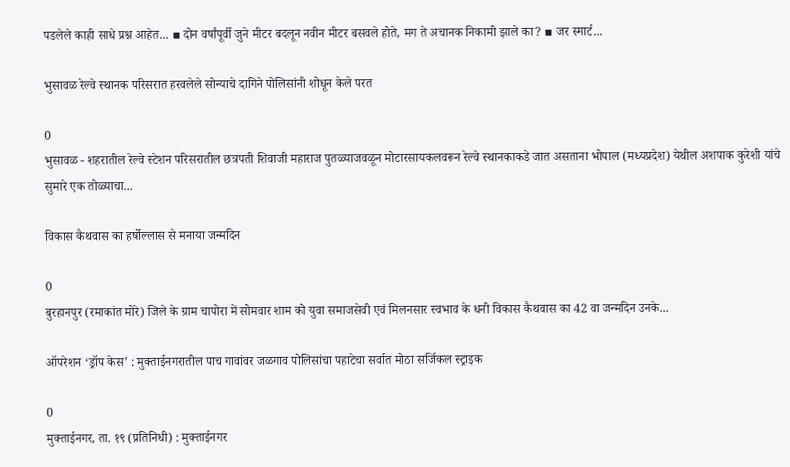पडलेले काही साधे प्रश्न आहेत... ▪ दोन वर्षांपूर्वी जुने मीटर बदलून नवीन मीटर बसवले होते, मग ते अचानक निकामी झाले का? ▪ जर स्मार्ट...

भुसावळ रेल्वे स्थानक परिसरात हरवलेले सोन्याचे दागिने पोलिसांनी शोधून केले परत

0
भुसावळ - शहरातील रेल्वे स्टेशन परिसरातील छत्रपती शिवाजी महाराज पुतळ्याजवळून मोटारसायकलवरून रेल्वे स्थानकाकडे जात असताना भोपाल (मध्यप्रदेश) येथील अशपाक कुरेशी यांचे सुमारे एक तोळ्याचा...

विकास कैथवास का हर्षोल्लास से मनाया जन्मदिन

0
बुरहानपुर (रमाकांत मोरे) जिले के ग्राम चापोरा में सोमवार शाम को युवा समाजसेवी एवं मिलनसार स्वभाव के धनी विकास कैथवास का 42 वा जन्मदिन उनके...

ऑपरेशन ‘ड्रॉप केस’ : मुक्ताईनगरातील पाच गावांवर जळगाव पोलिसांचा पहाटेचा सर्वात मोठा सर्जिकल स्ट्राइक

0
मुक्ताईनगर, ता. १९ (प्रतिनिधी) : मुक्ताईनगर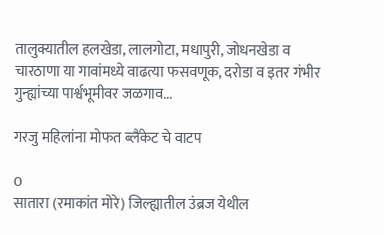तालुक्यातील हलखेडा, लालगोटा, मधापुरी, जोधनखेडा व चारठाणा या गावांमध्ये वाढत्या फसवणूक, दरोडा व इतर गंभीर गुन्ह्यांच्या पार्श्वभूमीवर जळगाव...

गरजु महिलांना मोफत ब्लैंकेट चे वाटप

0
सातारा (रमाकांत मोरे) जिल्ह्यातील उंब्रज येथील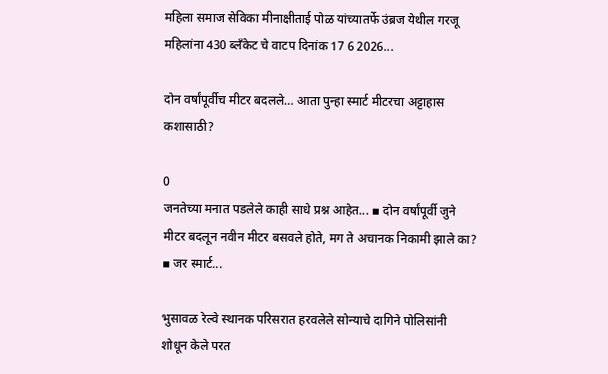महिला समाज सेविका मीनाक्षीताई पोळ यांच्यातर्फे उंब्रज येथील गरजू महिलांना 430 ब्लॅंकेट चे वाटप दिनांक 17 6 2026...

दोन वर्षांपूर्वीच मीटर बदलले… आता पुन्हा स्मार्ट मीटरचा अट्टाहास कशासाठी?

0
जनतेच्या मनात पडलेले काही साधे प्रश्न आहेत... ▪ दोन वर्षांपूर्वी जुने मीटर बदलून नवीन मीटर बसवले होते, मग ते अचानक निकामी झाले का? ▪ जर स्मार्ट...

भुसावळ रेल्वे स्थानक परिसरात हरवलेले सोन्याचे दागिने पोलिसांनी शोधून केले परत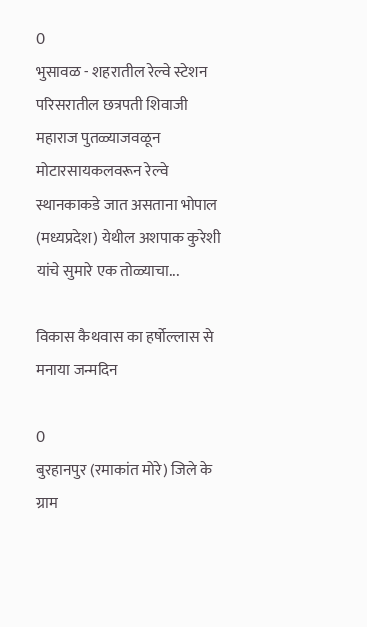0
भुसावळ - शहरातील रेल्वे स्टेशन परिसरातील छत्रपती शिवाजी महाराज पुतळ्याजवळून मोटारसायकलवरून रेल्वे स्थानकाकडे जात असताना भोपाल (मध्यप्रदेश) येथील अशपाक कुरेशी यांचे सुमारे एक तोळ्याचा...

विकास कैथवास का हर्षोल्लास से मनाया जन्मदिन

0
बुरहानपुर (रमाकांत मोरे) जिले के ग्राम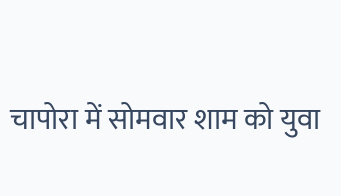चापोरा में सोमवार शाम को युवा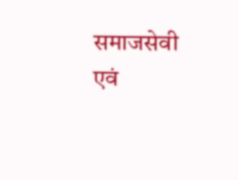समाजसेवी एवं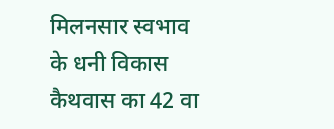मिलनसार स्वभाव के धनी विकास कैथवास का 42 वा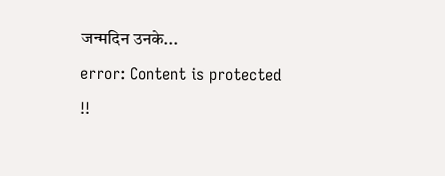जन्मदिन उनके...
error: Content is protected !!